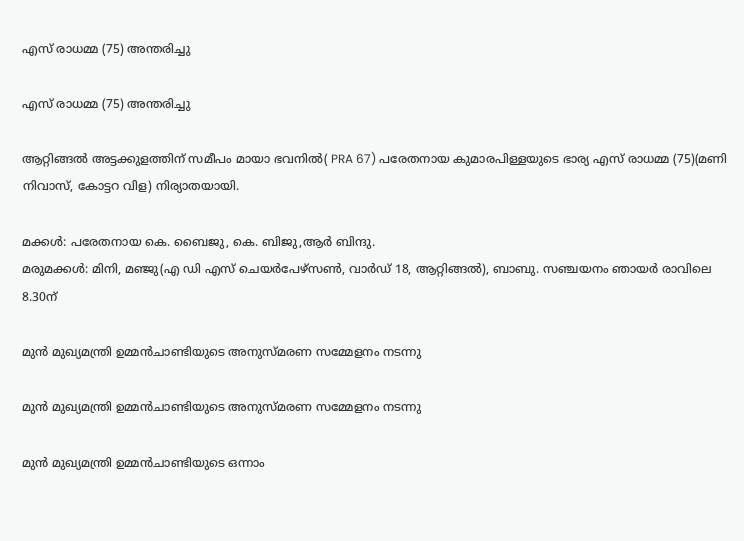എസ് രാധമ്മ (75) അന്തരിച്ചു

എസ് രാധമ്മ (75) അന്തരിച്ചു

ആറ്റിങ്ങൽ അട്ടക്കുളത്തിന് സമീപം മായാ ഭവനിൽ( PRA 67) പരേതനായ കുമാരപിള്ളയുടെ ഭാര്യ എസ് രാധമ്മ (75)(മണി നിവാസ്, കോട്ടറ വിള) നിര്യാതയായി.

മക്കൾ: പരേതനായ കെ. ബൈജു, കെ. ബിജു,ആർ ബിന്ദു.
മരുമക്കൾ: മിനി, മഞ്ജു(എ ഡി എസ് ചെയർപേഴ്സൺ, വാർഡ് 18, ആറ്റിങ്ങൽ), ബാബു. സഞ്ചയനം ഞായർ രാവിലെ 8.30ന്

മുൻ മുഖ്യമന്ത്രി ഉമ്മൻചാണ്ടിയുടെ അനുസ്മരണ സമ്മേളനം നടന്നു

മുൻ മുഖ്യമന്ത്രി ഉമ്മൻചാണ്ടിയുടെ അനുസ്മരണ സമ്മേളനം നടന്നു

മുൻ മുഖ്യമന്ത്രി ഉമ്മൻചാണ്ടിയുടെ ഒന്നാം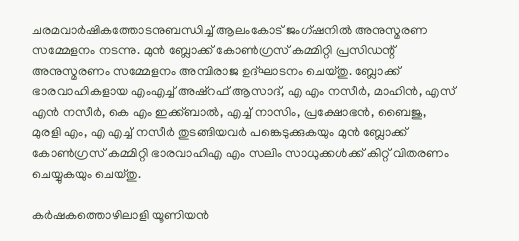ചരമവാർഷികത്തോടനുബന്ധിച്ച് ആലംകോട് ജംഗ്ഷനിൽ അനുസ്മരണ സമ്മേളനം നടന്നു. മുൻ ബ്ലോക്ക് കോൺഗ്രസ് കമ്മിറ്റി പ്രസിഡന്റ് അനുസ്മരണം സമ്മേളനം അമ്പിരാജ ഉദ്ഘാടനം ചെയ്തു. ബ്ലോക്ക് ഭാരവാഹികളായ എംഎച്ച് അഷ്റഫ് ആസാദ്, എ എം നസീർ, മാഹിൻ, എസ് എൻ നസീർ, കെ എം ഇക്ക്ബാൽ, എച്ച് നാസിം, പ്രക്ഷോഭൻ, ബൈജു, മുരളി എം, എ എച്ച് നസീർ തുടങ്ങിയവർ പങ്കെടുക്കുകയും മുൻ ബ്ലോക്ക് കോൺഗ്രസ് കമ്മിറ്റി ഭാരവാഹിഎ എം സലിം സാധുക്കൾക്ക് കിറ്റ് വിതരണം ചെയ്യുകയും ചെയ്തു.

കർഷകത്തൊഴിലാളി യൂണിയൻ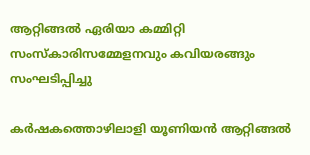ആറ്റിങ്ങൽ ഏരിയാ കമ്മിറ്റി സംസ്കാരിസമ്മേളനവും കവിയരങ്ങും സംഘടിപ്പിച്ചു

കർഷകത്തൊഴിലാളി യൂണിയൻ ആറ്റിങ്ങൽ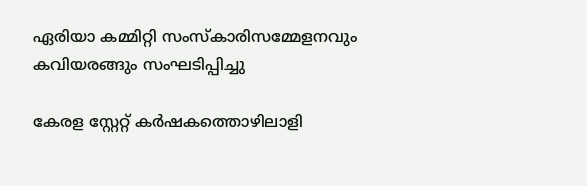ഏരിയാ കമ്മിറ്റി സംസ്കാരിസമ്മേളനവും കവിയരങ്ങും സംഘടിപ്പിച്ചു

കേരള സ്റ്റേറ്റ് കർഷകത്തൊഴിലാളി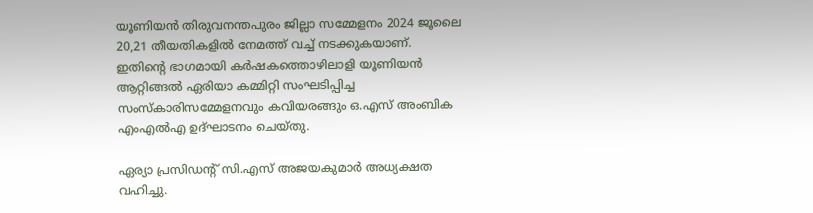യൂണിയൻ തിരുവനന്തപുരം ജില്ലാ സമ്മേളനം 2024 ജൂലൈ 20,21 തീയതികളിൽ നേമത്ത് വച്ച് നടക്കുകയാണ്. ഇതിന്റെ ഭാഗമായി കർഷകത്തൊഴിലാളി യൂണിയൻ ആറ്റിങ്ങൽ ഏരിയാ കമ്മിറ്റി സംഘടിപ്പിച്ച സംസ്കാരിസമ്മേളനവും കവിയരങ്ങും ഒ.എസ് അംബിക എംഎൽഎ ഉദ്ഘാടനം ചെയ്തു.

ഏര്യാ പ്രസിഡന്റ് സി.എസ് അജയകുമാർ അധ്യക്ഷത വഹിച്ചു.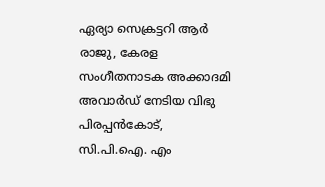ഏര്യാ സെക്രട്ടറി ആർ രാജു, കേരള സംഗീതനാടക അക്കാദമി അവാർഡ് നേടിയ വിഭു പിരപ്പൻകോട്, സി.പി.ഐ. എം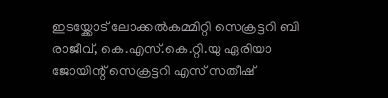ഇടയ്ക്കോട് ലോക്കൽകമ്മിറ്റി സെക്രട്ടറി ബി രാജീവ്, കെ.എസ്.കെ.റ്റി.യു ഏരിയാ ജോയിന്റ് സെക്രട്ടറി എസ് സതീഷ്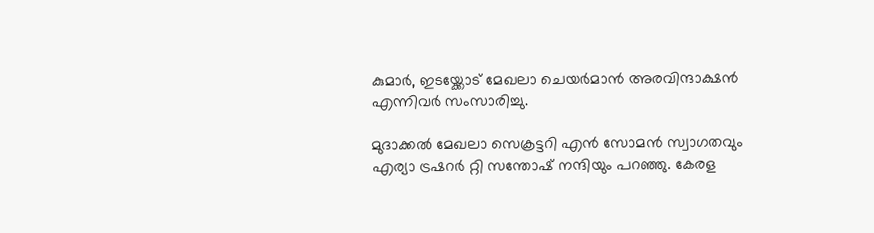കുമാർ, ഇടയ്ക്കോട് മേഖലാ ചെയർമാൻ അരവിന്ദാക്ഷൻ എന്നിവർ സംസാരിച്ചു.

മുദാക്കൽ മേഖലാ സെക്രട്ടറി എൻ സോമൻ സ്വാഗതവും എര്യാ ട്രഷറർ റ്റി സന്തോഷ് നന്ദിയും പറഞ്ഞു. കേരള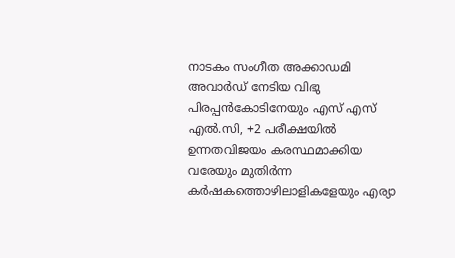നാടകം സംഗീത അക്കാഡമി അവാർഡ് നേടിയ വിഭു പിരപ്പൻകോടിനേയും എസ് എസ് എൽ.സി, +2 പരീക്ഷയിൽ ഉന്നതവിജയം കരസ്ഥമാക്കിയ വരേയും മുതിർന്ന കർഷകത്തൊഴിലാളികളേയും എര്യാ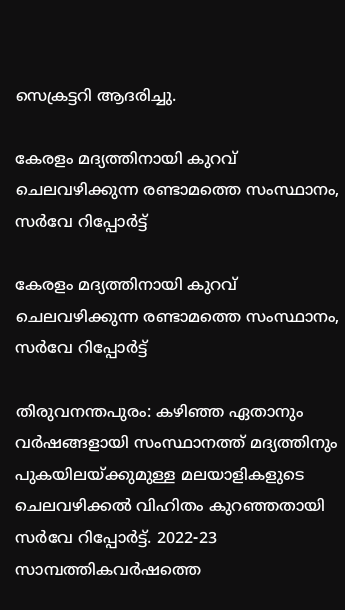സെക്രട്ടറി ആദരിച്ചു.

കേരളം മദ്യത്തിനായി കുറവ് ചെലവഴിക്കുന്ന രണ്ടാമത്തെ സംസ്ഥാനം, സര്‍വേ റിപ്പോര്‍ട്ട്

കേരളം മദ്യത്തിനായി കുറവ് ചെലവഴിക്കുന്ന രണ്ടാമത്തെ സംസ്ഥാനം, സര്‍വേ റിപ്പോര്‍ട്ട്

തിരുവനന്തപുരം: കഴിഞ്ഞ ഏതാനും വര്‍ഷങ്ങളായി സംസ്ഥാനത്ത് മദ്യത്തിനും പുകയിലയ്ക്കുമുള്ള മലയാളികളുടെ ചെലവഴിക്കല്‍ വിഹിതം കുറഞ്ഞതായി സര്‍വേ റിപ്പോര്‍ട്ട്. 2022-23 സാമ്പത്തികവര്‍ഷത്തെ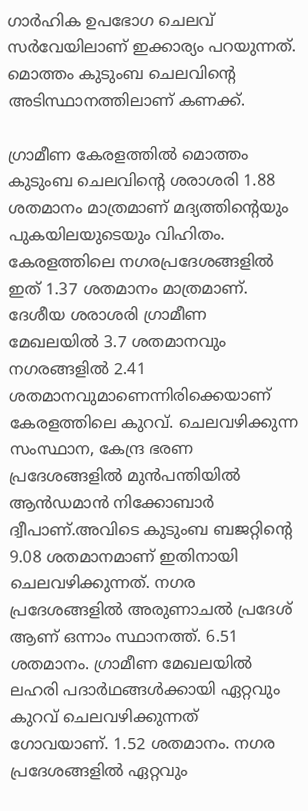ഗാര്‍ഹിക ഉപഭോഗ ചെലവ് സര്‍വേയിലാണ് ഇക്കാര്യം പറയുന്നത്. മൊത്തം കുടുംബ ചെലവിന്റെ അടിസ്ഥാനത്തിലാണ് കണക്ക്.

ഗ്രാമീണ കേരളത്തില്‍ മൊത്തം കുടുംബ ചെലവിന്റെ ശരാശരി 1.88 ശതമാനം മാത്രമാണ് മദ്യത്തിന്റെയും പുകയിലയുടെയും വിഹിതം. കേരളത്തിലെ നഗരപ്രദേശങ്ങളില്‍ ഇത് 1.37 ശതമാനം മാത്രമാണ്. ദേശീയ ശരാശരി ഗ്രാമീണ മേഖലയില്‍ 3.7 ശതമാനവും നഗരങ്ങളില്‍ 2.41 ശതമാനവുമാണെന്നിരിക്കെയാണ് കേരളത്തിലെ കുറവ്. ചെലവഴിക്കുന്ന സംസ്ഥാന, കേന്ദ്ര ഭരണ പ്രദേശങ്ങളില്‍ മുന്‍പന്തിയില്‍ ആന്‍ഡമാന്‍ നിക്കോബാര്‍ ദ്വീപാണ്.അവിടെ കുടുംബ ബജറ്റിന്റെ 9.08 ശതമാനമാണ് ഇതിനായി ചെലവഴിക്കുന്നത്. നഗര പ്രദേശങ്ങളില്‍ അരുണാചല്‍ പ്രദേശ് ആണ് ഒന്നാം സ്ഥാനത്ത്. 6.51 ശതമാനം. ഗ്രാമീണ മേഖലയില്‍ ലഹരി പദാര്‍ഥങ്ങള്‍ക്കായി ഏറ്റവും കുറവ് ചെലവഴിക്കുന്നത് ഗോവയാണ്. 1.52 ശതമാനം. നഗര പ്രദേശങ്ങളില്‍ ഏറ്റവും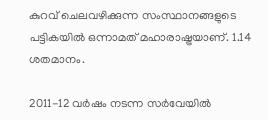കുറവ് ചെലവഴിക്കുന്ന സംസ്ഥാനങ്ങളുടെ പട്ടികയില്‍ ഒന്നാമത് മഹാരാഷ്ട്രയാണ്. 1.14 ശതമാനം.

2011-12 വര്‍ഷം നടന്ന സര്‍വേയില്‍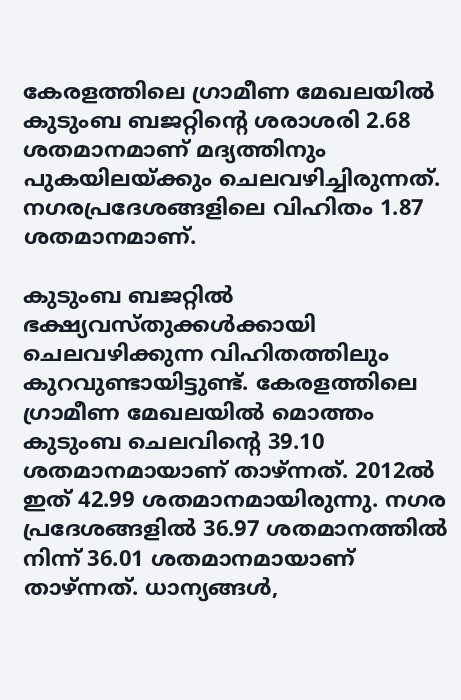കേരളത്തിലെ ഗ്രാമീണ മേഖലയില്‍ കുടുംബ ബജറ്റിന്റെ ശരാശരി 2.68 ശതമാനമാണ് മദ്യത്തിനും പുകയിലയ്ക്കും ചെലവഴിച്ചിരുന്നത്. നഗരപ്രദേശങ്ങളിലെ വിഹിതം 1.87 ശതമാനമാണ്.

കുടുംബ ബജറ്റില്‍ ഭക്ഷ്യവസ്തുക്കള്‍ക്കായി ചെലവഴിക്കുന്ന വിഹിതത്തിലും കുറവുണ്ടായിട്ടുണ്ട്. കേരളത്തിലെ ഗ്രാമീണ മേഖലയില്‍ മൊത്തം കുടുംബ ചെലവിന്റെ 39.10 ശതമാനമായാണ് താഴ്ന്നത്. 2012ല്‍ ഇത് 42.99 ശതമാനമായിരുന്നു. നഗര പ്രദേശങ്ങളില്‍ 36.97 ശതമാനത്തില്‍ നിന്ന് 36.01 ശതമാനമായാണ് താഴ്ന്നത്. ധാന്യങ്ങള്‍,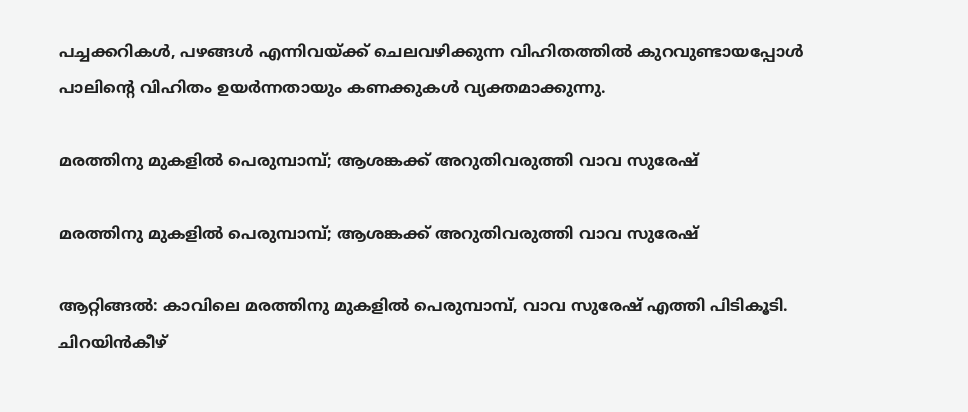പച്ചക്കറികള്‍, പഴങ്ങള്‍ എന്നിവയ്ക്ക് ചെലവഴിക്കുന്ന വിഹിതത്തില്‍ കുറവുണ്ടായപ്പോള്‍ പാലിന്റെ വിഹിതം ഉയര്‍ന്നതായും കണക്കുകള്‍ വ്യക്തമാക്കുന്നു.

മരത്തിനു മുകളിൽ പെരുമ്പാമ്പ്; ആശങ്കക്ക് അറുതിവരുത്തി വാവ സുരേഷ്

മരത്തിനു മുകളിൽ പെരുമ്പാമ്പ്; ആശങ്കക്ക് അറുതിവരുത്തി വാവ സുരേഷ്

ആറ്റിങ്ങൽ: കാവിലെ മരത്തിനു മുകളിൽ പെരുമ്പാമ്പ്, വാവ സുരേഷ് എത്തി പിടികൂടി. ചിറയിൻകീഴ്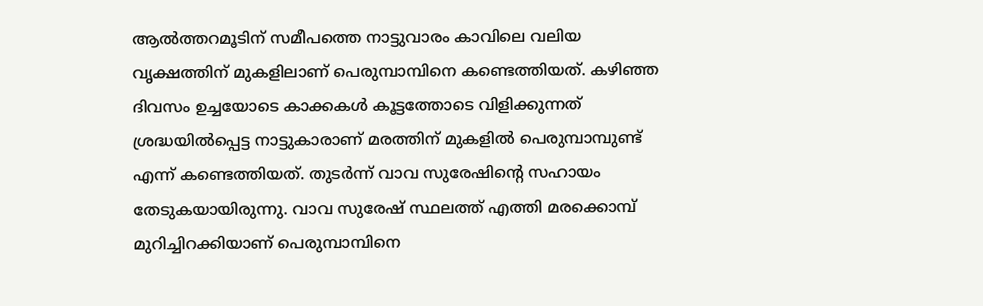ആൽത്തറമൂടിന് സമീപത്തെ നാട്ടുവാരം കാവിലെ വലിയ വൃക്ഷത്തിന് മുകളിലാണ് പെരുമ്പാമ്പിനെ കണ്ടെത്തിയത്. കഴിഞ്ഞ ദിവസം ഉച്ചയോടെ കാക്കകൾ കൂട്ടത്തോടെ വിളിക്കുന്നത് ശ്രദ്ധയിൽപ്പെട്ട നാട്ടുകാരാണ് മരത്തിന് മുകളിൽ പെരുമ്പാമ്പുണ്ട് എന്ന് കണ്ടെത്തിയത്. തുടർന്ന് വാവ സുരേഷിന്റെ സഹായം തേടുകയായിരുന്നു. വാവ സുരേഷ് സ്ഥലത്ത് എത്തി മരക്കൊമ്പ് മുറിച്ചിറക്കിയാണ് പെരുമ്പാമ്പിനെ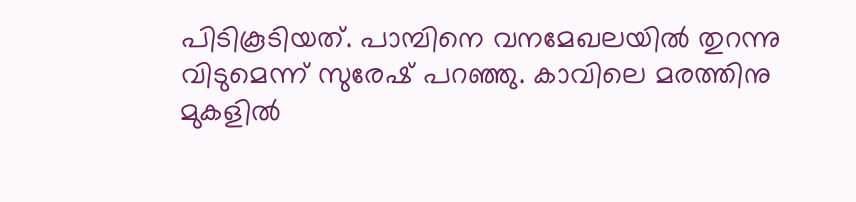പിടികൂടിയത്. പാമ്പിനെ വനമേഖലയിൽ തുറന്നു വിടുമെന്ന് സുരേഷ് പറഞ്ഞു. കാവിലെ മരത്തിനു മുകളിൽ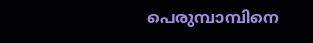പെരുമ്പാമ്പിനെ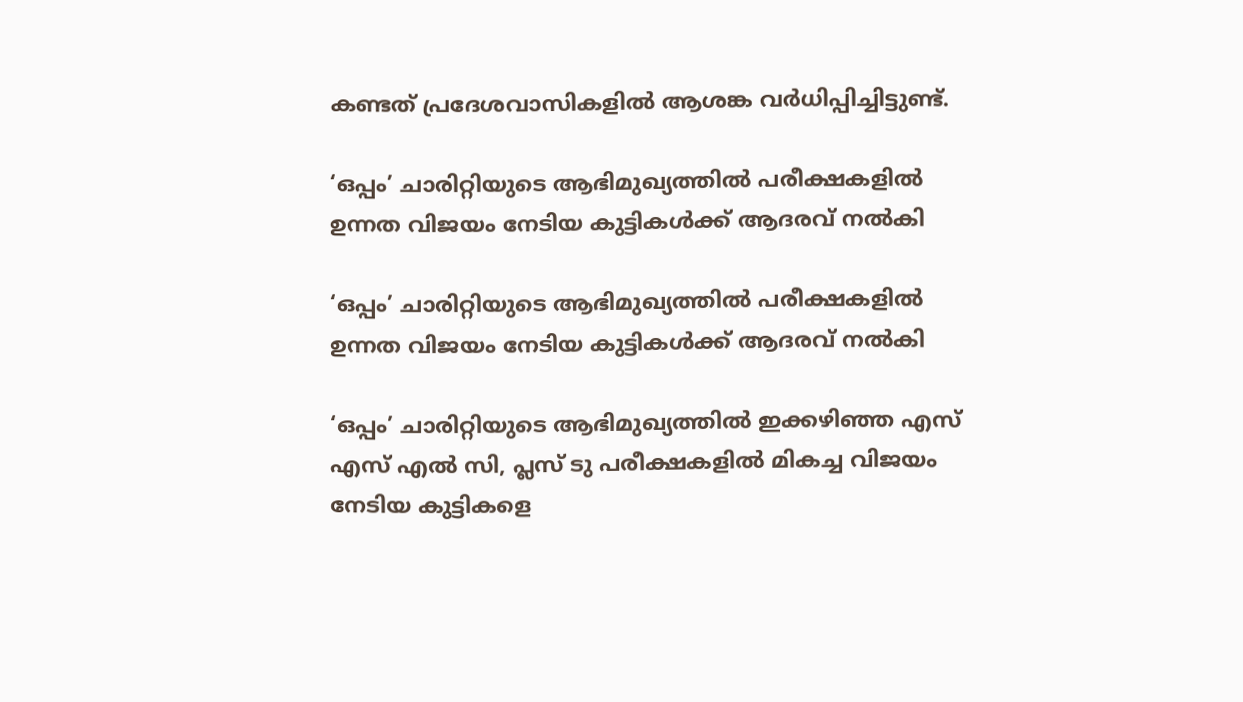കണ്ടത് പ്രദേശവാസികളിൽ ആശങ്ക വർധിപ്പിച്ചിട്ടുണ്ട്.

‘ഒപ്പം’ ചാരിറ്റിയുടെ ആഭിമുഖ്യത്തിൽ പരീക്ഷകളിൽ ഉന്നത വിജയം നേടിയ കുട്ടികൾക്ക് ആദരവ് നൽകി

‘ഒപ്പം’ ചാരിറ്റിയുടെ ആഭിമുഖ്യത്തിൽ പരീക്ഷകളിൽ ഉന്നത വിജയം നേടിയ കുട്ടികൾക്ക് ആദരവ് നൽകി

‘ഒപ്പം’ ചാരിറ്റിയുടെ ആഭിമുഖ്യത്തിൽ ഇക്കഴിഞ്ഞ എസ് എസ് എൽ സി, പ്ലസ് ടു പരീക്ഷകളിൽ മികച്ച വിജയം നേടിയ കുട്ടികളെ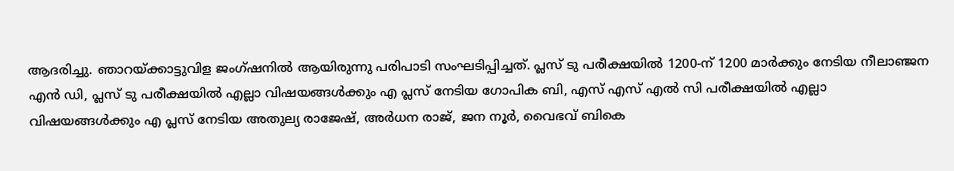ആദരിച്ചു. ഞാറയ്ക്കാട്ടുവിള ജംഗ്ഷനിൽ ആയിരുന്നു പരിപാടി സംഘടിപ്പിച്ചത്. പ്ലസ് ടു പരീക്ഷയിൽ 1200-ന് 1200 മാർക്കും നേടിയ നീലാഞ്ജന എൻ ഡി, പ്ലസ് ടു പരീക്ഷയിൽ എല്ലാ വിഷയങ്ങൾക്കും എ പ്ലസ് നേടിയ ഗോപിക ബി, എസ് എസ് എൽ സി പരീക്ഷയിൽ എല്ലാ വിഷയങ്ങൾക്കും എ പ്ലസ് നേടിയ അതുല്യ രാജേഷ്, അർധന രാജ്, ജന നൂർ, വൈഭവ് ബികെ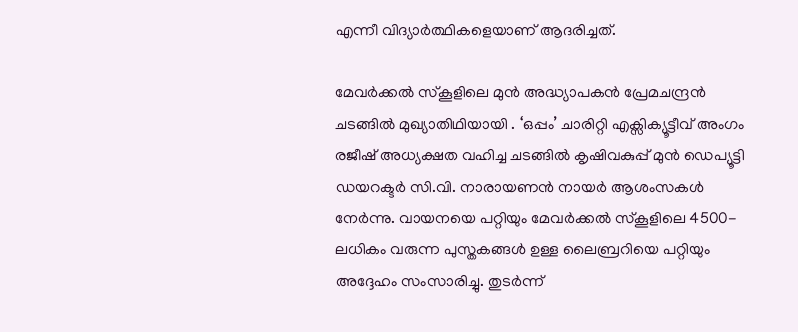എന്നീ വിദ്യാർത്ഥികളെയാണ് ആദരിച്ചത്.

മേവർക്കൽ സ്കൂളിലെ മുൻ അദ്ധ്യാപകൻ പ്രേമചന്ദ്രൻ ചടങ്ങിൽ മുഖ്യാതിഥിയായി . ‘ഒപ്പം’ ചാരിറ്റി എക്സിക്യൂട്ടീവ് അംഗം രജീഷ് അധ്യക്ഷത വഹിച്ച ചടങ്ങിൽ കൃഷിവകുപ്പ് മുൻ ഡെപ്യൂട്ടി ഡയറക്ടർ സി.വി. നാരായണൻ നായർ ആശംസകൾ നേർന്നു. വായനയെ പറ്റിയും മേവർക്കൽ സ്കൂളിലെ 4500-ലധികം വരുന്ന പുസ്തകങ്ങൾ ഉള്ള ലൈബ്രറിയെ പറ്റിയും അദ്ദേഹം സംസാരിച്ചു. തുടർന്ന്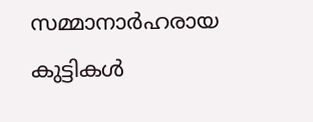സമ്മാനാർഹരായ കുട്ടികൾ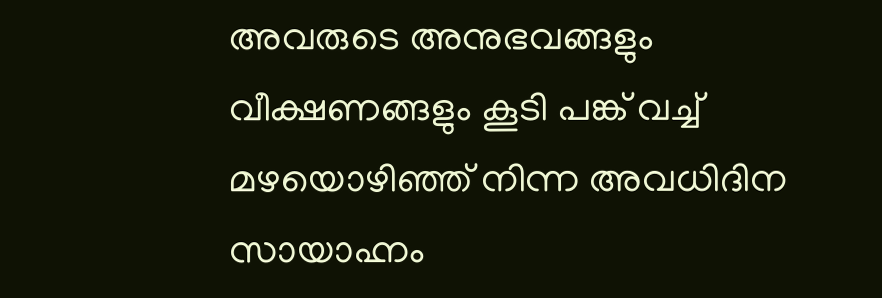അവരുടെ അനുഭവങ്ങളും വീക്ഷണങ്ങളും കൂടി പങ്ക് വച്ച് മഴയൊഴിഞ്ഞ് നിന്ന അവധിദിന സായാഹ്നം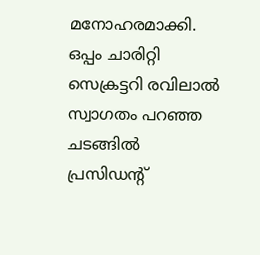മനോഹരമാക്കി. ഒപ്പം ചാരിറ്റി സെക്രട്ടറി രവിലാൽ സ്വാഗതം പറഞ്ഞ ചടങ്ങിൽ പ്രസിഡന്റ്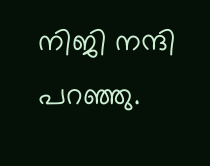നിജി നന്ദി പറഞ്ഞു.